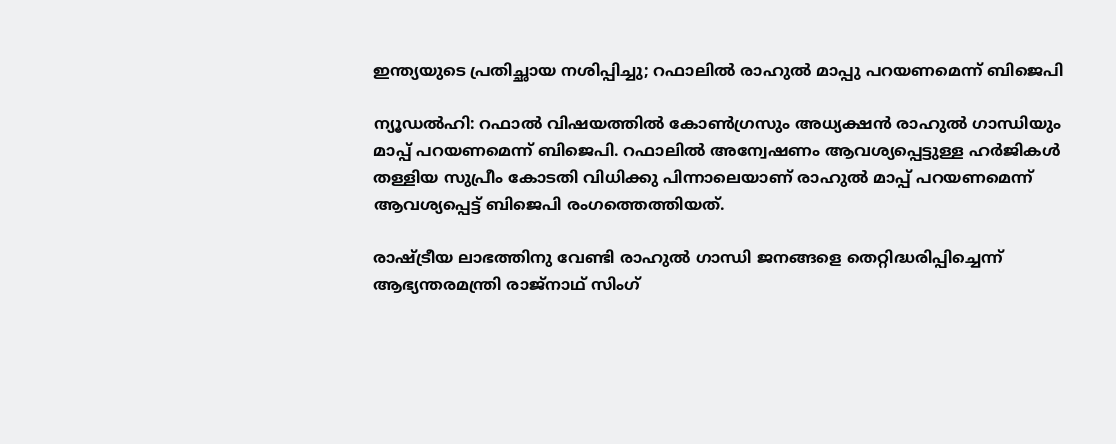ഇന്ത്യയുടെ പ്രതിച്ഛായ നശിപ്പിച്ചു; റഫാലില്‍ രാഹുല്‍ മാപ്പു പറയണമെന്ന് ബിജെപി

ന്യൂഡല്‍ഹി: റഫാല്‍ വിഷ‍യത്തില്‍ കോണ്‍ഗ്രസും അധ്യക്ഷന്‍ രാഹുല്‍ ഗാന്ധിയും മാപ്പ് പറയണമെന്ന് ബിജെപി. റഫാലില്‍ അന്വേഷണം ആവശ്യപ്പെട്ടുള്ള ഹര്‍ജികള്‍ തള്ളിയ സുപ്രീം കോടതി വിധിക്കു പിന്നാലെയാണ് രാഹുല്‍ മാപ്പ് പറയണമെന്ന് ആവശ്യപ്പെട്ട് ബിജെപി രംഗത്തെത്തിയത്.

രാഷ്ട്രീയ ലാഭത്തിനു വേണ്ടി രാഹുല്‍ ഗാന്ധി ജനങ്ങളെ തെറ്റിദ്ധരിപ്പിച്ചെന്ന് ആഭ്യന്തരമന്ത്രി രാജ്നാഥ് സിംഗ്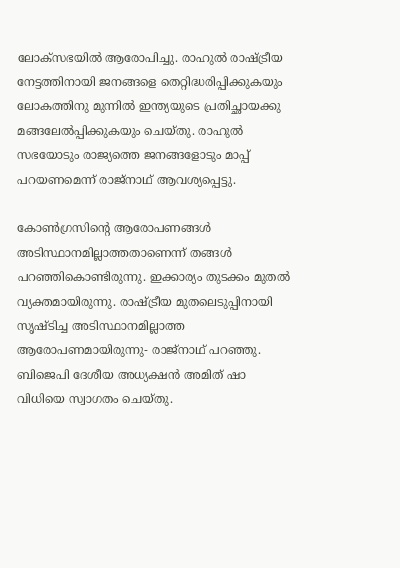ലോക്സഭയില്‍ ആരോപിച്ചു. രാഹുല്‍ രാഷ്ട്രീയ നേട്ടത്തിനായി ജനങ്ങളെ തെറ്റിദ്ധരിപ്പിക്കുകയും ലോകത്തിനു മുന്നില്‍ ഇന്ത്യയുടെ പ്രതിച്ഛായക്കു മങ്ങലേല്‍പ്പിക്കുകയും ചെയ്തു. രാഹുല്‍ സഭയോടും രാജ്യത്തെ ജനങ്ങളോടും മാപ്പ് പറയണമെന്ന് രാജ്നാഥ് ആവശ്യപ്പെട്ടു.

കോണ്‍ഗ്രസിന്‍റെ ആരോപണങ്ങള്‍ അടിസ്ഥാനമില്ലാത്തതാണെന്ന് തങ്ങള്‍ പറഞ്ഞികൊണ്ടിരുന്നു. ഇക്കാര്യം തുടക്കം മുതല്‍ വ്യക്തമായിരുന്നു. രാഷ്ട്രീയ മുതലെടുപ്പിനായി സൃഷ്ടിച്ച അടിസ്ഥാനമില്ലാത്ത ആരോപണമായിരുന്നു- രാജ്നാഥ് പറഞ്ഞു. ബിജെപി ദേശീയ അധ്യക്ഷന്‍ അമിത് ഷാ വിധിയെ സ്വാഗതം ചെയ്തു.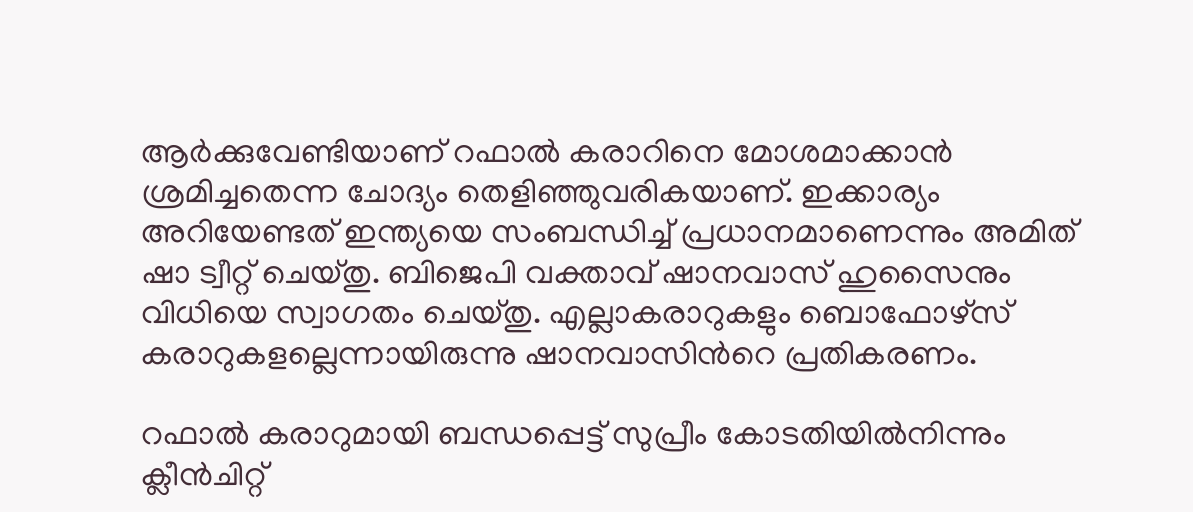ആര്‍ക്കുവേണ്ടിയാണ് റഫാല്‍ കരാറിനെ മോശമാക്കാന്‍ ശ്രമിച്ചതെന്ന ചോദ്യം തെളിഞ്ഞുവരികയാണ്. ഇക്കാര്യം അറിയേണ്ടത് ഇന്ത്യയെ സംബന്ധിച്ച്‌ പ്രധാനമാണെന്നും അമിത് ഷാ ട്വീറ്റ് ചെയ്തു. ബിജെപി വക്താവ് ഷാനവാസ് ഹുസൈനും വിധിയെ സ്വാഗതം ചെയ്തു. എല്ലാകരാറുകളും ബൊഫോഴ്സ് കരാറുകളല്ലെന്നായിരുന്നു ഷാനവാസിന്‍റെ പ്രതികരണം.

റഫാല്‍‌ കരാറുമായി ബന്ധപ്പെട്ട് സുപ്രീം കോടതിയില്‍നിന്നും ക്ലീന്‍ചിറ്റ്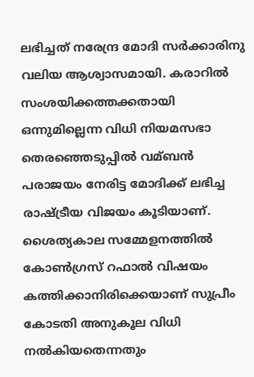ലഭിച്ചത് നരേന്ദ്ര മോദി സര്‍ക്കാരിനു വലിയ ആശ്വാസമായി. കരാറില്‍ സംശയിക്കത്തക്കതായി ഒന്നുമില്ലെന്ന വിധി നിയമസഭാ തെരഞ്ഞെടുപ്പില്‍ വമ്ബന്‍ പരാജയം നേരിട്ട മോദിക്ക് ലഭിച്ച രാഷ്ട്രീയ വിജയം കൂടിയാണ്. ശൈത്യകാല സമ്മേളനത്തില്‍ കോണ്‍ഗ്രസ് റഫാല്‍ വിഷയം കത്തിക്കാനിരിക്കെയാണ് സുപ്രീം കോടതി അനുകൂല വിധി നല്‍കിയതെന്നതും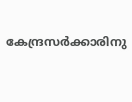കേന്ദ്രസര്‍ക്കാരിനു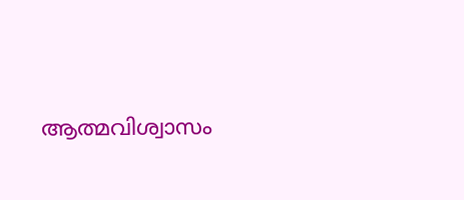ആത്മവിശ്വാസം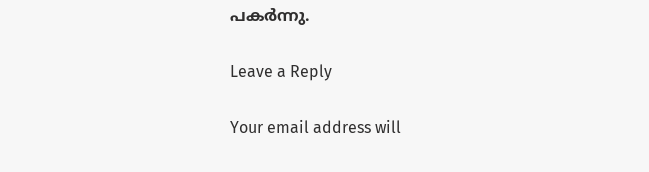പകര്‍ന്നു.

Leave a Reply

Your email address will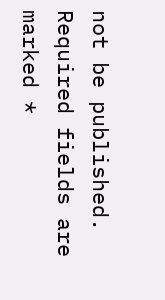not be published. Required fields are marked *